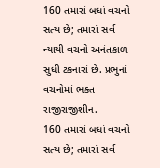160 તમારાં બધાં વચનો સત્ય છે; તમારાં સર્વ ન્યાયી વચનો અનંતકાળ સુધી ટકનારાં છે. પ્રભુનાં વચનોમાં ભક્ત રાજીરાજીશીન.
160 તમારાં બધાં વચનો સત્ય છે; તમારાં સર્વ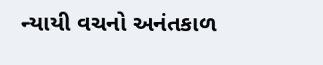ન્યાયી વચનો અનંતકાળ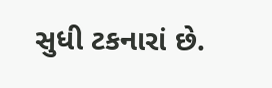સુધી ટકનારાં છે.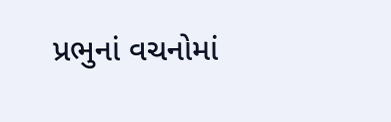પ્રભુનાં વચનોમાં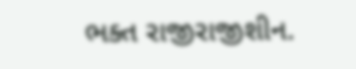ભક્ત રાજીરાજીશીન.